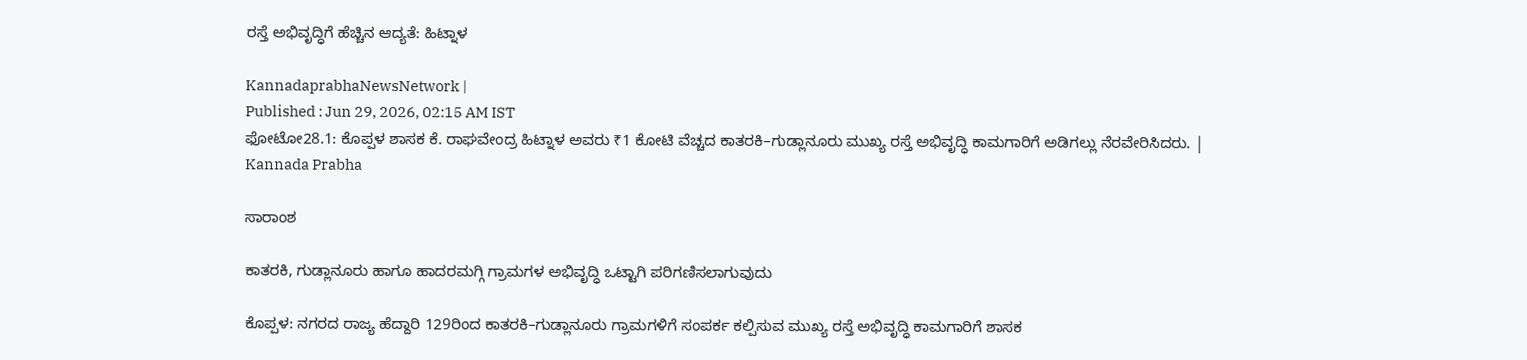ರಸ್ತೆ ಅಭಿವೃದ್ಧಿಗೆ ಹೆಚ್ಚಿನ ಆದ್ಯತೆ: ಹಿಟ್ನಾಳ

KannadaprabhaNewsNetwork |
Published : Jun 29, 2026, 02:15 AM IST
ಫೋಟೋ28.1: ಕೊಪ್ಪಳ ಶಾಸಕ ಕೆ. ರಾಘವೇಂದ್ರ ಹಿಟ್ನಾಳ ಅವರು ₹1 ಕೋಟಿ ವೆಚ್ಚದ ಕಾತರಕಿ–ಗುಡ್ಲಾನೂರು ಮುಖ್ಯ ರಸ್ತೆ ಅಭಿವೃದ್ಧಿ ಕಾಮಗಾರಿಗೆ ಅಡಿಗಲ್ಲು ನೆರವೇರಿಸಿದರು. | Kannada Prabha

ಸಾರಾಂಶ

ಕಾತರಕಿ, ಗುಡ್ಲಾನೂರು ಹಾಗೂ ಹಾದರಮಗ್ಗಿ ಗ್ರಾಮಗಳ ಅಭಿವೃದ್ಧಿ ಒಟ್ಟಾಗಿ ಪರಿಗಣಿಸಲಾಗುವುದು

ಕೊಪ್ಪಳ: ನಗರದ ರಾಜ್ಯ ಹೆದ್ದಾರಿ 129ರಿಂದ ಕಾತರಕಿ–ಗುಡ್ಲಾನೂರು ಗ್ರಾಮಗಳಿಗೆ ಸಂಪರ್ಕ ಕಲ್ಪಿಸುವ ಮುಖ್ಯ ರಸ್ತೆ ಅಭಿವೃದ್ಧಿ ಕಾಮಗಾರಿಗೆ ಶಾಸಕ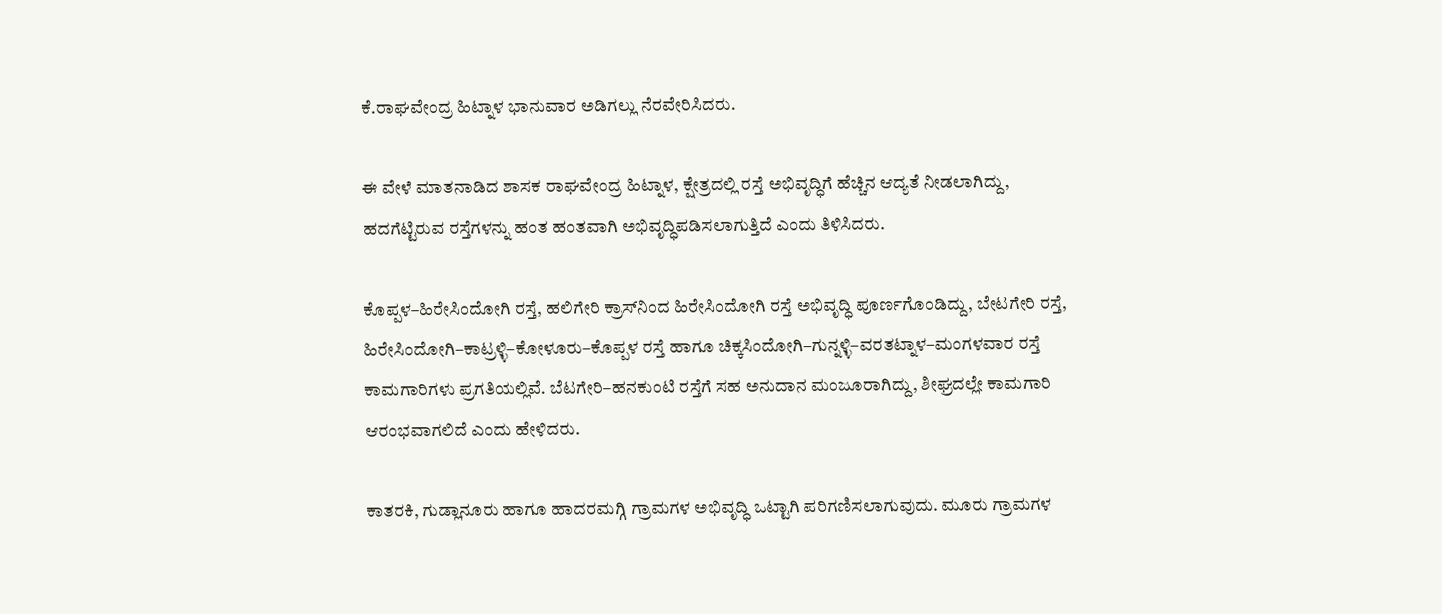ಕೆ.ರಾಘವೇಂದ್ರ ಹಿಟ್ನಾಳ ಭಾನುವಾರ ಅಡಿಗಲ್ಲು ನೆರವೇರಿಸಿದರು.

ಈ ವೇಳೆ ಮಾತನಾಡಿದ ಶಾಸಕ ರಾಘವೇಂದ್ರ ಹಿಟ್ನಾಳ, ಕ್ಷೇತ್ರದಲ್ಲಿ ರಸ್ತೆ ಅಭಿವೃದ್ಧಿಗೆ ಹೆಚ್ಚಿನ ಆದ್ಯತೆ ನೀಡಲಾಗಿದ್ದು, ಹದಗೆಟ್ಟಿರುವ ರಸ್ತೆಗಳನ್ನು ಹಂತ ಹಂತವಾಗಿ ಅಭಿವೃದ್ಧಿಪಡಿಸಲಾಗುತ್ತಿದೆ ಎಂದು ತಿಳಿಸಿದರು.

ಕೊಪ್ಪಳ–ಹಿರೇಸಿಂದೋಗಿ ರಸ್ತೆ, ಹಲಿಗೇರಿ ಕ್ರಾಸ್‌ನಿಂದ ಹಿರೇಸಿಂದೋಗಿ ರಸ್ತೆ ಅಭಿವೃದ್ಧಿ ಪೂರ್ಣಗೊಂಡಿದ್ದು, ಬೇಟಗೇರಿ ರಸ್ತೆ, ಹಿರೇಸಿಂದೋಗಿ–ಕಾಟ್ರಳ್ಳಿ–ಕೋಳೂರು–ಕೊಪ್ಪಳ ರಸ್ತೆ ಹಾಗೂ ಚಿಕ್ಕಸಿಂದೋಗಿ–ಗುನ್ನಳ್ಳಿ–ವರತಟ್ನಾಳ–ಮಂಗಳವಾರ ರಸ್ತೆ ಕಾಮಗಾರಿಗಳು ಪ್ರಗತಿಯಲ್ಲಿವೆ. ಬೆಟಗೇರಿ–ಹನಕುಂಟಿ ರಸ್ತೆಗೆ ಸಹ ಅನುದಾನ ಮಂಜೂರಾಗಿದ್ದು, ಶೀಘ್ರದಲ್ಲೇ ಕಾಮಗಾರಿ ಆರಂಭವಾಗಲಿದೆ ಎಂದು ಹೇಳಿದರು.

ಕಾತರಕಿ, ಗುಡ್ಲಾನೂರು ಹಾಗೂ ಹಾದರಮಗ್ಗಿ ಗ್ರಾಮಗಳ ಅಭಿವೃದ್ಧಿ ಒಟ್ಟಾಗಿ ಪರಿಗಣಿಸಲಾಗುವುದು. ಮೂರು ಗ್ರಾಮಗಳ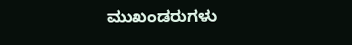ಮುಖಂಡರುಗಳು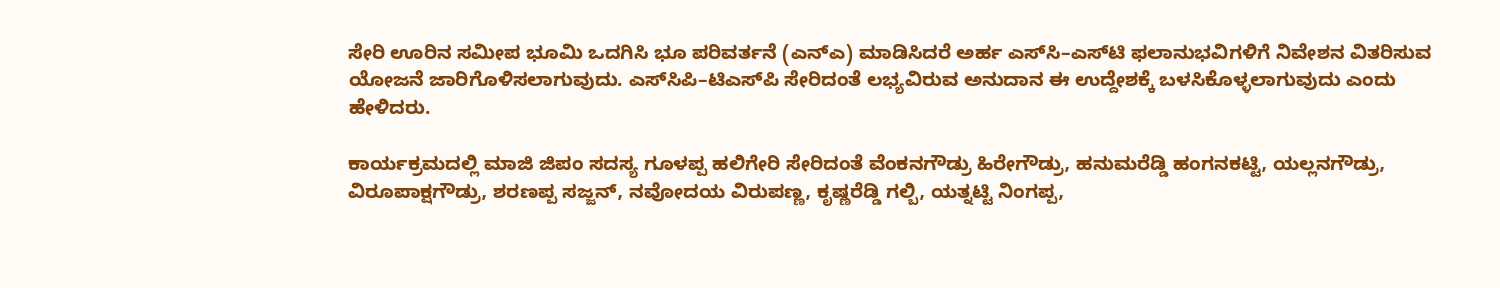ಸೇರಿ ಊರಿನ ಸಮೀಪ ಭೂಮಿ ಒದಗಿಸಿ ಭೂ ಪರಿವರ್ತನೆ (ಎನ್‌ಎ) ಮಾಡಿಸಿದರೆ ಅರ್ಹ ಎಸ್‌ಸಿ–ಎಸ್‌ಟಿ ಫಲಾನುಭವಿಗಳಿಗೆ ನಿವೇಶನ ವಿತರಿಸುವ ಯೋಜನೆ ಜಾರಿಗೊಳಿಸಲಾಗುವುದು. ಎಸ್‌ಸಿಪಿ–ಟಿಎಸ್‌ಪಿ ಸೇರಿದಂತೆ ಲಭ್ಯವಿರುವ ಅನುದಾನ ಈ ಉದ್ದೇಶಕ್ಕೆ ಬಳಸಿಕೊಳ್ಳಲಾಗುವುದು ಎಂದು ಹೇಳಿದರು.

ಕಾರ್ಯಕ್ರಮದಲ್ಲಿ ಮಾಜಿ ಜಿಪಂ ಸದಸ್ಯ ಗೂಳಪ್ಪ ಹಲಿಗೇರಿ ಸೇರಿದಂತೆ ವೆಂಕನಗೌಡ್ರು ಹಿರೇಗೌಡ್ರು, ಹನುಮರೆಡ್ಡಿ ಹಂಗನಕಟ್ಟಿ, ಯಲ್ಲನಗೌಡ್ರು, ವಿರೂಪಾಕ್ಷಗೌಡ್ರು, ಶರಣಪ್ಪ ಸಜ್ಜನ್, ನವೋದಯ ವಿರುಪಣ್ಣ, ಕೃಷ್ಣರೆಡ್ಡಿ ಗಲ್ಬಿ, ಯತ್ನಟ್ಟಿ ನಿಂಗಪ್ಪ,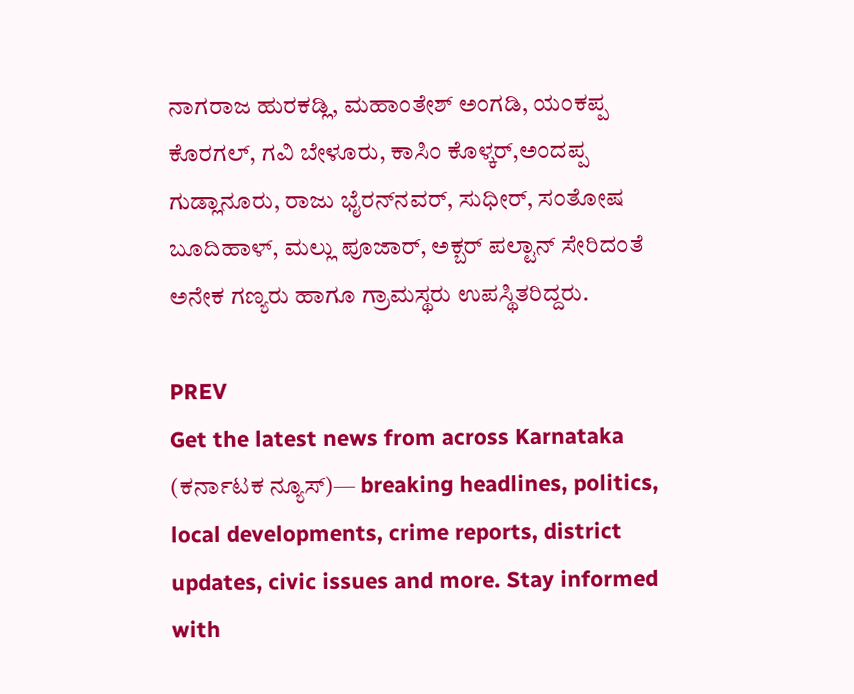ನಾಗರಾಜ ಹುರಕಡ್ಲಿ, ಮಹಾಂತೇಶ್ ಅಂಗಡಿ, ಯಂಕಪ್ಪ ಕೊರಗಲ್, ಗವಿ ಬೇಳೂರು, ಕಾಸಿಂ ಕೊಳ್ಕರ್,ಅಂದಪ್ಪ ಗುಡ್ಲಾನೂರು, ರಾಜು ಭೈರನ್‌ನವರ್, ಸುಧೀರ್, ಸಂತೋಷ ಬೂದಿಹಾಳ್, ಮಲ್ಲು ಪೂಜಾರ್, ಅಕ್ಬರ್ ಪಲ್ಟಾನ್ ಸೇರಿದಂತೆ ಅನೇಕ ಗಣ್ಯರು ಹಾಗೂ ಗ್ರಾಮಸ್ಥರು ಉಪಸ್ಥಿತರಿದ್ದರು.

PREV
Get the latest news from across Karnataka (ಕರ್ನಾಟಕ ನ್ಯೂಸ್)— breaking headlines, politics, local developments, crime reports, district updates, civic issues and more. Stay informed with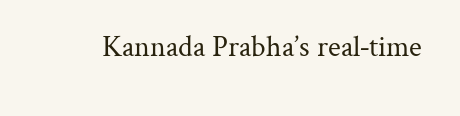Kannada Prabha’s real‑time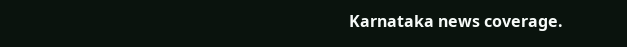Karnataka news coverage.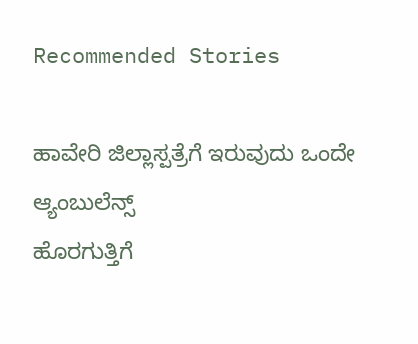Recommended Stories

ಹಾವೇರಿ ಜಿಲ್ಲಾಸ್ಪತ್ರೆಗೆ ಇರುವುದು ಒಂದೇ ಆ್ಯಂಬುಲೆನ್ಸ್
ಹೊರಗುತ್ತಿಗೆ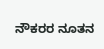ನೌಕರರ ನೂತನ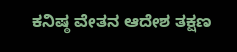ಕನಿಷ್ಠ ವೇತನ ಆದೇಶ ತಕ್ಷಣ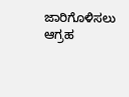ಜಾರಿಗೊಳಿಸಲು ಆಗ್ರಹ